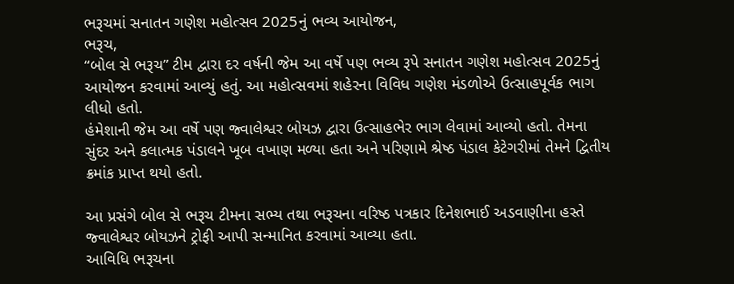ભરૂચમાં સનાતન ગણેશ મહોત્સવ 2025નું ભવ્ય આયોજન,
ભરૂચ,
“બોલ સે ભરૂચ” ટીમ દ્વારા દર વર્ષની જેમ આ વર્ષે પણ ભવ્ય રૂપે સનાતન ગણેશ મહોત્સવ 2025નું આયોજન કરવામાં આવ્યું હતું. આ મહોત્સવમાં શહેરના વિવિધ ગણેશ મંડળોએ ઉત્સાહપૂર્વક ભાગ લીધો હતો.
હંમેશાની જેમ આ વર્ષે પણ જ્વાલેશ્વર બોયઝ દ્વારા ઉત્સાહભેર ભાગ લેવામાં આવ્યો હતો. તેમના સુંદર અને કલાત્મક પંડાલને ખૂબ વખાણ મળ્યા હતા અને પરિણામે શ્રેષ્ઠ પંડાલ કેટેગરીમાં તેમને દ્વિતીય ક્રમાંક પ્રાપ્ત થયો હતો.

આ પ્રસંગે બોલ સે ભરૂચ ટીમના સભ્ય તથા ભરૂચના વરિષ્ઠ પત્રકાર દિનેશભાઈ અડવાણીના હસ્તે જ્વાલેશ્વર બોયઝને ટ્રોફી આપી સન્માનિત કરવામાં આવ્યા હતા.
આવિધિ ભરૂચના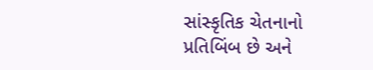સાંસ્કૃતિક ચેતનાનો પ્રતિબિંબ છે અને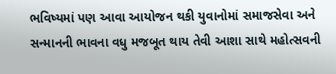ભવિષ્યમાં પણ આવા આયોજન થકી યુવાનોમાં સમાજસેવા અને સન્માનની ભાવના વધુ મજબૂત થાય તેવી આશા સાથે મહોત્સવની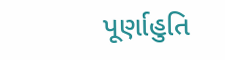પૂર્ણાહુતિ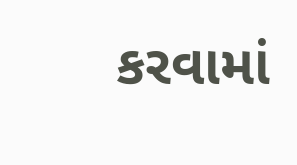કરવામાં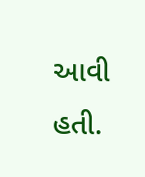આવી હતી.